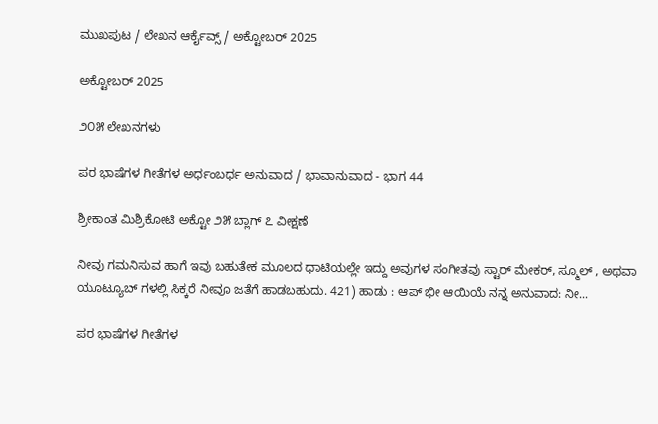ಮುಖಪುಟ / ಲೇಖನ ಆರ್ಕೈವ್ಸ್ / ಅಕ್ಟೋಬರ್ 2025

ಅಕ್ಟೋಬರ್ 2025

೨೦೫ ಲೇಖನಗಳು

ಪರ ಭಾಷೆಗಳ ಗೀತೆಗಳ ಅರ್ಧಂಬರ್ಧ ಅನುವಾದ / ಭಾವಾನುವಾದ - ಭಾಗ 44

ಶ್ರೀಕಾಂತ ಮಿಶ್ರಿಕೋಟಿ ಅಕ್ಟೋ ೨೫ ಬ್ಲಾಗ್ ೭ ವೀಕ್ಷಣೆ

ನೀವು ಗಮನಿಸುವ ಹಾಗೆ ಇವು ಬಹುತೇಕ ಮೂಲದ ಧಾಟಿಯಲ್ಲೇ ಇದ್ದು ಅವುಗಳ ಸಂಗೀತವು ಸ್ಟಾರ್ ಮೇಕರ್, ಸ್ಮೂಲ್ , ಅಥವಾ ಯೂಟ್ಯೂಬ್ ಗಳಲ್ಲಿ ಸಿಕ್ಕರೆ ನೀವೂ ಜತೆಗೆ ಹಾಡಬಹುದು. 421) ಹಾಡು : ಆಪ್ ಭೀ ಆಯಿಯೆ ನನ್ನ ಅನುವಾದ: ನೀ...

ಪರ ಭಾಷೆಗಳ ಗೀತೆಗಳ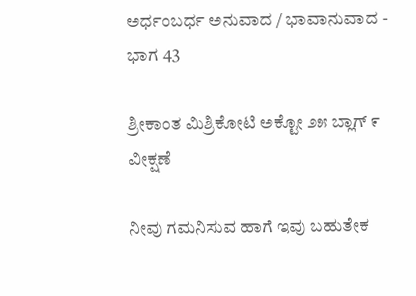ಅರ್ಧಂಬರ್ಧ ಅನುವಾದ / ಭಾವಾನುವಾದ - ಭಾಗ 43

ಶ್ರೀಕಾಂತ ಮಿಶ್ರಿಕೋಟಿ ಅಕ್ಟೋ ೨೫ ಬ್ಲಾಗ್ ೯ ವೀಕ್ಷಣೆ

ನೀವು ಗಮನಿಸುವ ಹಾಗೆ ಇವು ಬಹುತೇಕ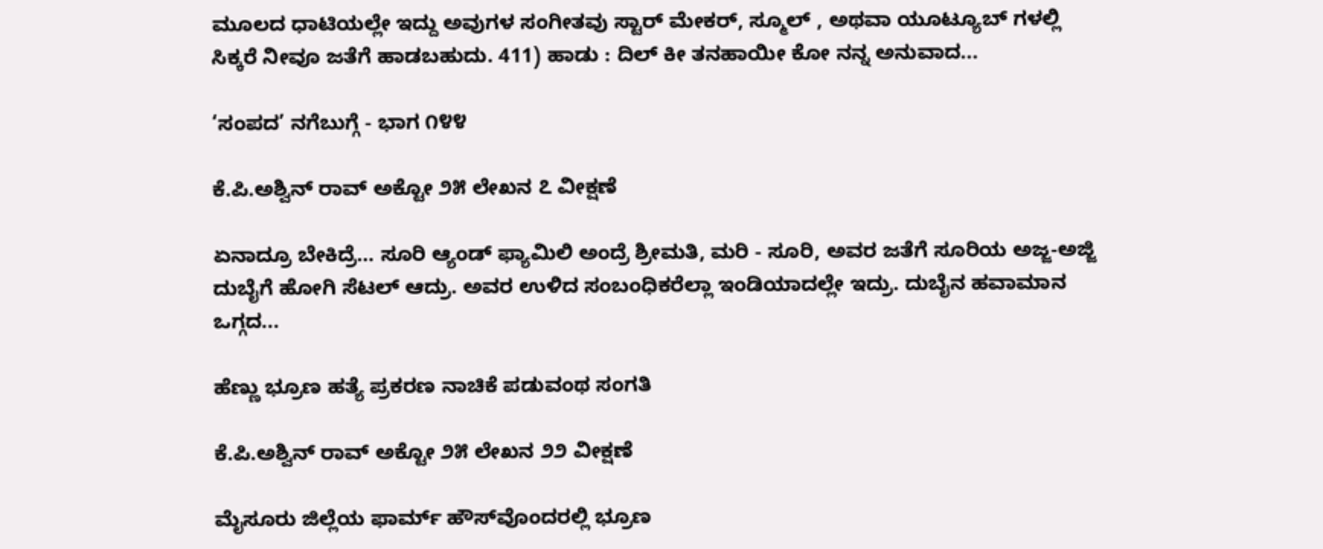ಮೂಲದ ಧಾಟಿಯಲ್ಲೇ ಇದ್ದು ಅವುಗಳ ಸಂಗೀತವು ಸ್ಟಾರ್ ಮೇಕರ್, ಸ್ಮೂಲ್ , ಅಥವಾ ಯೂಟ್ಯೂಬ್ ಗಳಲ್ಲಿ ಸಿಕ್ಕರೆ ನೀವೂ ಜತೆಗೆ ಹಾಡಬಹುದು. 411) ಹಾಡು : ದಿಲ್ ಕೀ ತನಹಾಯೀ ಕೋ ನನ್ನ ಅನುವಾದ...

‘ಸಂಪದ’ ನಗೆಬುಗ್ಗೆ - ಭಾಗ ೧೪೪

ಕೆ.ಪಿ.ಅಶ್ವಿನ್ ರಾವ್ ಅಕ್ಟೋ ೨೫ ಲೇಖನ ೭ ವೀಕ್ಷಣೆ

ಏನಾದ್ರೂ ಬೇಕಿದ್ರೆ… ಸೂರಿ ಆ್ಯಂಡ್ ಫ್ಯಾಮಿಲಿ ಅಂದ್ರೆ ಶ್ರೀಮತಿ, ಮರಿ - ಸೂರಿ, ಅವರ ಜತೆಗೆ ಸೂರಿಯ ಅಜ್ಜ-ಅಜ್ಜಿ ದುಬೈಗೆ ಹೋಗಿ ಸೆಟಲ್ ಆದ್ರು. ಅವರ ಉಳಿದ ಸಂಬಂಧಿಕರೆಲ್ಲಾ ಇಂಡಿಯಾದಲ್ಲೇ ಇದ್ರು. ದುಬೈನ ಹವಾಮಾನ ಒಗ್ಗದ...

ಹೆಣ್ಣು ಭ್ರೂಣ ಹತ್ಯೆ ಪ್ರಕರಣ ನಾಚಿಕೆ ಪಡುವಂಥ ಸಂಗತಿ

ಕೆ.ಪಿ.ಅಶ್ವಿನ್ ರಾವ್ ಅಕ್ಟೋ ೨೫ ಲೇಖನ ೨೨ ವೀಕ್ಷಣೆ

ಮೈಸೂರು ಜಿಲ್ಲೆಯ ಫಾರ್ಮ್‌ ಹೌಸ್‌ವೊಂದರಲ್ಲಿ ಭ್ರೂಣ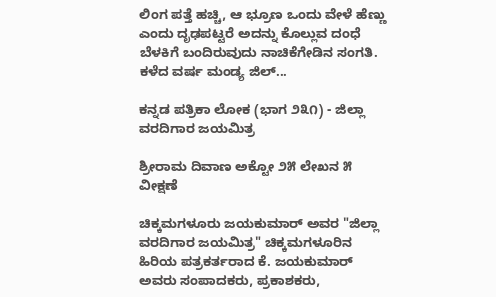ಲಿಂಗ ಪತ್ತೆ ಹಚ್ಚಿ, ಆ ಭ್ರೂಣ ಒಂದು ವೇಳೆ ಹೆಣ್ಣು ಎಂದು ದೃಢಪಟ್ಟರೆ ಅದನ್ನು ಕೊಲ್ಲುವ ದಂಧೆ ಬೆಳಕಿಗೆ ಬಂದಿರುವುದು ನಾಚಿಕೆಗೇಡಿನ ಸಂಗತಿ. ಕಳೆದ ವರ್ಷ ಮಂಡ್ಯ ಜಿಲ್...

ಕನ್ನಡ ಪತ್ರಿಕಾ ಲೋಕ (ಭಾಗ ೨೩೧) - ಜಿಲ್ಲಾ ವರದಿಗಾರ ಜಯಮಿತ್ರ

ಶ್ರೀರಾಮ ದಿವಾಣ ಅಕ್ಟೋ ೨೫ ಲೇಖನ ೫ ವೀಕ್ಷಣೆ

ಚಿಕ್ಕಮಗಳೂರು ಜಯಕುಮಾರ್ ಅವರ "ಜಿಲ್ಲಾ ವರದಿಗಾರ ಜಯಮಿತ್ರ" ಚಿಕ್ಕಮಗಳೂರಿನ ಹಿರಿಯ ಪತ್ರಕರ್ತರಾದ ಕೆ. ಜಯಕುಮಾರ್ ಅವರು ಸಂಪಾದಕರು, ಪ್ರಕಾಶಕರು,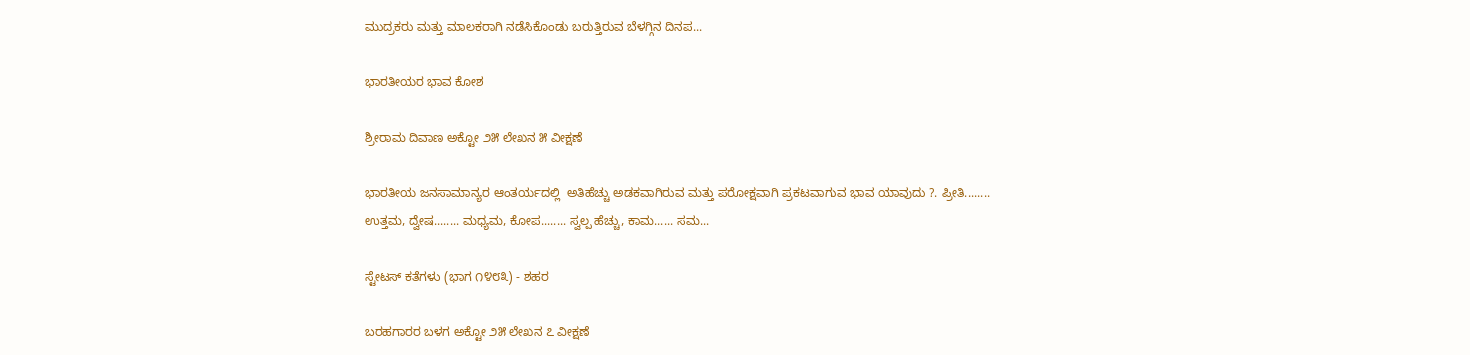ಮುದ್ರಕರು ಮತ್ತು ಮಾಲಕರಾಗಿ ನಡೆಸಿಕೊಂಡು ಬರುತ್ತಿರುವ ಬೆಳಗ್ಗಿನ ದಿನಪ...

ಭಾರತೀಯರ ಭಾವ ಕೋಶ

ಶ್ರೀರಾಮ ದಿವಾಣ ಅಕ್ಟೋ ೨೫ ಲೇಖನ ೫ ವೀಕ್ಷಣೆ

ಭಾರತೀಯ ಜನಸಾಮಾನ್ಯರ ಆಂತರ್ಯದಲ್ಲಿ  ಅತಿಹೆಚ್ಚು ಅಡಕವಾಗಿರುವ ಮತ್ತು ಪರೋಕ್ಷವಾಗಿ ಪ್ರಕಟವಾಗುವ ಭಾವ ಯಾವುದು ?. ಪ್ರೀತಿ........ ಉತ್ತಮ, ದ್ವೇಷ........ ಮಧ್ಯಮ, ಕೋಪ........ ಸ್ವಲ್ಪ ಹೆಚ್ಚು, ಕಾಮ...... ಸಮ...

ಸ್ಟೇಟಸ್ ಕತೆಗಳು (ಭಾಗ ೧೪೮೩) - ಶಹರ

ಬರಹಗಾರರ ಬಳಗ ಅಕ್ಟೋ ೨೫ ಲೇಖನ ೭ ವೀಕ್ಷಣೆ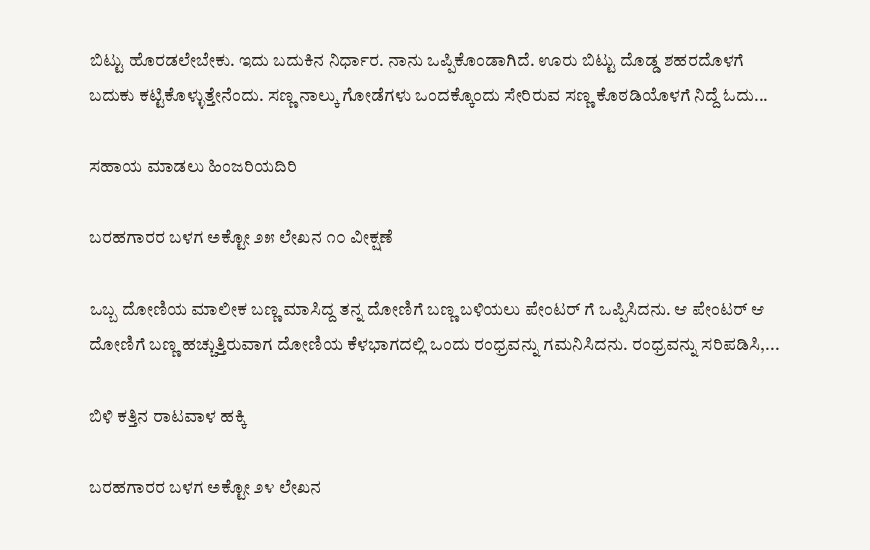ಬಿಟ್ಟು ಹೊರಡಲೇಬೇಕು. ಇದು ಬದುಕಿನ ನಿರ್ಧಾರ. ನಾನು ಒಪ್ಪಿಕೊಂಡಾಗಿದೆ. ಊರು ಬಿಟ್ಟು ದೊಡ್ಡ ಶಹರದೊಳಗೆ ಬದುಕು ಕಟ್ಟಿಕೊಳ್ಳುತ್ತೇನೆಂದು. ಸಣ್ಣ ನಾಲ್ಕು ಗೋಡೆಗಳು ಒಂದಕ್ಕೊಂದು ಸೇರಿರುವ ಸಣ್ಣ ಕೊಠಡಿಯೊಳಗೆ ನಿದ್ದೆ ಓದು...

ಸಹಾಯ ಮಾಡಲು ಹಿಂಜರಿಯದಿರಿ

ಬರಹಗಾರರ ಬಳಗ ಅಕ್ಟೋ ೨೫ ಲೇಖನ ೧೦ ವೀಕ್ಷಣೆ

ಒಬ್ಬ ದೋಣಿಯ ಮಾಲೀಕ ಬಣ್ಣ ಮಾಸಿದ್ದ ತನ್ನ ದೋಣಿಗೆ ಬಣ್ಣ ಬಳಿಯಲು ಪೇಂಟರ್‌ ಗೆ ಒಪ್ಪಿಸಿದನು. ಆ ಪೇಂಟರ್ ಆ ದೋಣಿಗೆ ಬಣ್ಣ ಹಚ್ಚುತ್ತಿರುವಾಗ ದೋಣಿಯ ಕೆಳಭಾಗದಲ್ಲಿ ಒಂದು ರಂಧ್ರವನ್ನು ಗಮನಿಸಿದನು. ರಂಧ್ರವನ್ನು ಸರಿಪಡಿಸಿ,...

ಬಿಳಿ ಕತ್ತಿನ ರಾಟವಾಳ ಹಕ್ಕಿ

ಬರಹಗಾರರ ಬಳಗ ಅಕ್ಟೋ ೨೪ ಲೇಖನ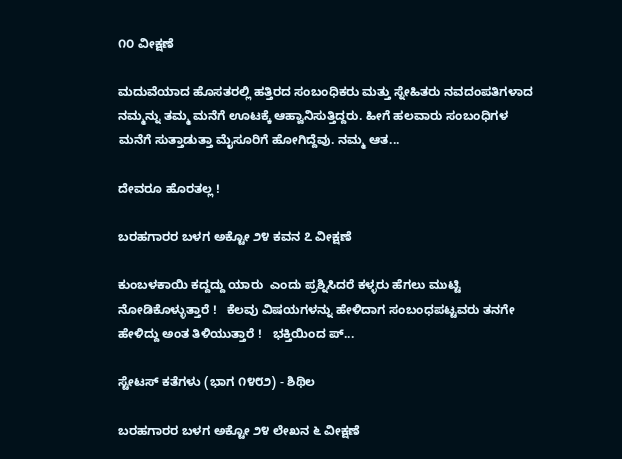೧೦ ವೀಕ್ಷಣೆ

ಮದುವೆಯಾದ ಹೊಸತರಲ್ಲಿ ಹತ್ತಿರದ ಸಂಬಂಧಿಕರು ಮತ್ತು ಸ್ನೇಹಿತರು ನವದಂಪತಿಗಳಾದ ನಮ್ಮನ್ನು ತಮ್ಮ ಮನೆಗೆ ಊಟಕ್ಕೆ ಆಹ್ವಾನಿಸುತ್ತಿದ್ದರು. ಹೀಗೆ ಹಲವಾರು ಸಂಬಂಧಿಗಳ ಮನೆಗೆ ಸುತ್ತಾಡುತ್ತಾ ಮೈಸೂರಿಗೆ ಹೋಗಿದ್ದೆವು. ನಮ್ಮ ಆತ...

ದೇವರೂ ಹೊರತಲ್ಲ !

ಬರಹಗಾರರ ಬಳಗ ಅಕ್ಟೋ ೨೪ ಕವನ ೭ ವೀಕ್ಷಣೆ

ಕುಂಬಳಕಾಯಿ ಕದ್ದದ್ದು ಯಾರು  ಎಂದು ಪ್ರಶ್ನಿಸಿದರೆ ಕಳ್ಳರು ಹೆಗಲು ಮುಟ್ಟಿ ನೋಡಿಕೊಳ್ಳುತ್ತಾರೆ !   ಕೆಲವು ವಿಷಯಗಳನ್ನು ಹೇಳಿದಾಗ ಸಂಬಂಧಪಟ್ಟವರು ತನಗೇ ಹೇಳಿದ್ದು ಅಂತ ತಿಳಿಯುತ್ತಾರೆ !   ಭಕ್ತಿಯಿಂದ ಪ್...

ಸ್ಟೇಟಸ್ ಕತೆಗಳು (ಭಾಗ ೧೪೮೨) - ಶಿಥಿಲ

ಬರಹಗಾರರ ಬಳಗ ಅಕ್ಟೋ ೨೪ ಲೇಖನ ೬ ವೀಕ್ಷಣೆ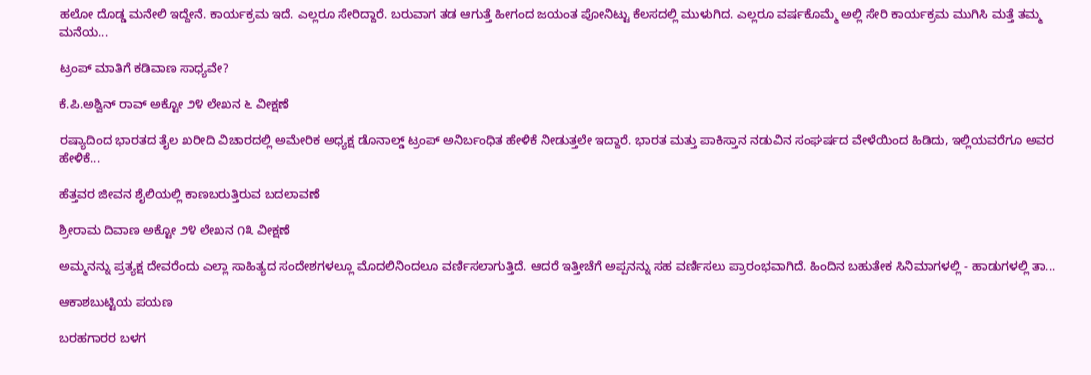ಹಲೋ ದೊಡ್ಡ ಮನೇಲಿ ಇದ್ದೇನೆ. ಕಾರ್ಯಕ್ರಮ ಇದೆ. ಎಲ್ಲರೂ ಸೇರಿದ್ದಾರೆ. ಬರುವಾಗ ತಡ ಆಗುತ್ತೆ ಹೀಗಂದ ಜಯಂತ ಪೋನಿಟ್ಟು ಕೆಲಸದಲ್ಲಿ ಮುಳುಗಿದ. ಎಲ್ಲರೂ ವರ್ಷಕೊಮ್ಮೆ ಅಲ್ಲಿ‌ ಸೇರಿ ಕಾರ್ಯಕ್ರಮ ಮುಗಿಸಿ ಮತ್ತೆ ತಮ್ಮ‌ ಮನೆಯ...

ಟ್ರಂಪ್ ಮಾತಿಗೆ ಕಡಿವಾಣ ಸಾಧ್ಯವೇ?

ಕೆ.ಪಿ.ಅಶ್ವಿನ್ ರಾವ್ ಅಕ್ಟೋ ೨೪ ಲೇಖನ ೬ ವೀಕ್ಷಣೆ

ರಷ್ಯಾದಿಂದ ಭಾರತದ ತೈಲ ಖರೀದಿ ವಿಚಾರದಲ್ಲಿ ಅಮೇರಿಕ ಅಧ್ಯಕ್ಷ ಡೊನಾಲ್ಡ್ ಟ್ರಂಪ್ ಅನಿರ್ಬಂಧಿತ ಹೇಳಿಕೆ ನೀಡುತ್ತಲೇ ಇದ್ದಾರೆ. ಭಾರತ ಮತ್ತು ಪಾಕಿಸ್ತಾನ ನಡುವಿನ ಸಂಘರ್ಷದ ವೇಳೆಯಿಂದ ಹಿಡಿದು, ಇಲ್ಲಿಯವರೆಗೂ ಅವರ ಹೇಳಿಕೆ...

ಹೆತ್ತವರ ಜೀವನ ಶೈಲಿಯಲ್ಲಿ ಕಾಣಬರುತ್ತಿರುವ ಬದಲಾವಣೆ

ಶ್ರೀರಾಮ ದಿವಾಣ ಅಕ್ಟೋ ೨೪ ಲೇಖನ ೧೩ ವೀಕ್ಷಣೆ

ಅಮ್ಮನನ್ನು ಪ್ರತ್ಯಕ್ಷ ದೇವರೆಂದು ಎಲ್ಲಾ ಸಾಹಿತ್ಯದ ಸಂದೇಶಗಳಲ್ಲೂ ಮೊದಲಿನಿಂದಲೂ ವರ್ಣಿಸಲಾಗುತ್ತಿದೆ. ಆದರೆ ಇತ್ತೀಚೆಗೆ ಅಪ್ಪನನ್ನು ಸಹ ವರ್ಣಿಸಲು ಪ್ರಾರಂಭವಾಗಿದೆ. ಹಿಂದಿನ ಬಹುತೇಕ ಸಿನಿಮಾಗಳಲ್ಲಿ - ಹಾಡುಗಳಲ್ಲಿ ತಾ...

ಆಕಾಶಬುಟ್ಟಿಯ ಪಯಣ

ಬರಹಗಾರರ ಬಳಗ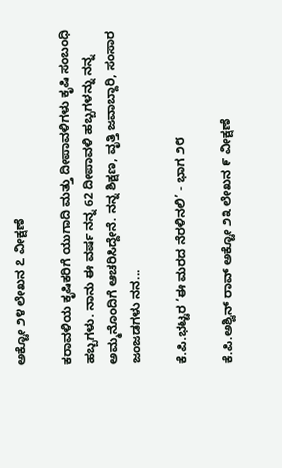ಅಕ್ಟೋ ೨೪ ಲೇಖನ ೭ ವೀಕ್ಷಣೆ

ಕರಾವಳಿಯ ಕೃಷಿಕರಿಗೆ ಯುಗಾದಿ ಮತ್ತು ದೀಪಾವಳಿಗಳು ಕೃಷಿ ಸಂಬಂಧಿ ಹಬ್ಬಗಳು. ನಾನು ಈ ವರ್ಷ ನನ್ನ 62 ದೀಪಾವಳಿ ಹಬ್ಬಗಳನ್ನು ನನ್ನ ಅಮ್ಮನೊಂದಿಗೆ ಆಚರಿಸಿದ್ದೇನೆ. ನನ್ನ ಶಿಕ್ಷಣ, ವೃತ್ತಿ ಜವಾಬ್ದಾರಿ, ಸಂಸಾರ ಜಂಜಡಗಳು ನನ...

ಕೆ.ಪಿ.ಭಟ್ಟರ ‘ಈ ಮರದ ನೆರಳಿನಲಿ’ - ಭಾಗ ೨೮

ಕೆ.ಪಿ.ಅಶ್ವಿನ್ ರಾವ್ ಅಕ್ಟೋ ೨೩ ಲೇಖನ ೯ ವೀಕ್ಷಣೆ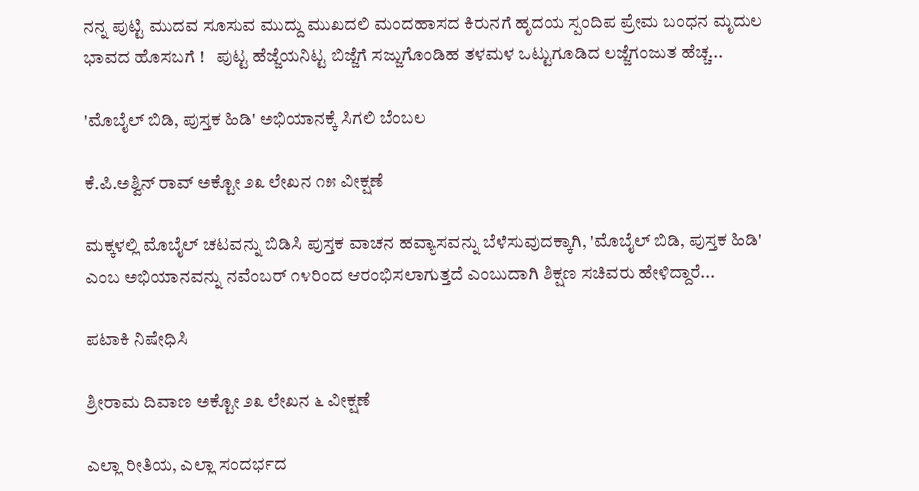ನನ್ನ ಪುಟ್ಟಿ ಮುದವ ಸೂಸುವ ಮುದ್ದು ಮುಖದಲಿ ಮಂದಹಾಸದ ಕಿರುನಗೆ ಹೃದಯ ಸ್ಪಂದಿಪ ಪ್ರೇಮ ಬಂಧನ ಮೃದುಲ ಭಾವದ ಹೊಸಬಗೆ !   ಪುಟ್ಟ ಹೆಜ್ಜೆಯನಿಟ್ಟ ಬಿಜ್ಜೆಗೆ ಸಜ್ಜುಗೊಂಡಿಹ ತಳಮಳ ಒಟ್ಟುಗೂಡಿದ ಲಜ್ಜೆಗಂಜುತ ಹೆಚ್ಚ...

'ಮೊಬೈಲ್‌ ಬಿಡಿ, ಪುಸ್ತಕ ಹಿಡಿ' ಅಭಿಯಾನಕ್ಕೆ ಸಿಗಲಿ ಬೆಂಬಲ

ಕೆ.ಪಿ.ಅಶ್ವಿನ್ ರಾವ್ ಅಕ್ಟೋ ೨೩ ಲೇಖನ ೧೫ ವೀಕ್ಷಣೆ

ಮಕ್ಕಳಲ್ಲಿ ಮೊಬೈಲ್ ಚಟವನ್ನು ಬಿಡಿಸಿ ಪುಸ್ತಕ ವಾಚನ ಹವ್ಯಾಸವನ್ನು ಬೆಳೆಸುವುದಕ್ಕಾಗಿ, 'ಮೊಬೈಲ್ ಬಿಡಿ, ಪುಸ್ತಕ ಹಿಡಿ' ಎಂಬ ಅಭಿಯಾನವನ್ನು ನವೆಂಬರ್ ೧೪ರಿಂದ ಆರಂಭಿಸಲಾಗುತ್ತದೆ ಎಂಬುದಾಗಿ ಶಿಕ್ಷಣ ಸಚಿವರು ಹೇಳಿದ್ದಾರೆ...

ಪಟಾಕಿ ನಿಷೇಧಿಸಿ

ಶ್ರೀರಾಮ ದಿವಾಣ ಅಕ್ಟೋ ೨೩ ಲೇಖನ ೬ ವೀಕ್ಷಣೆ

ಎಲ್ಲಾ ರೀತಿಯ, ಎಲ್ಲಾ ಸಂದರ್ಭದ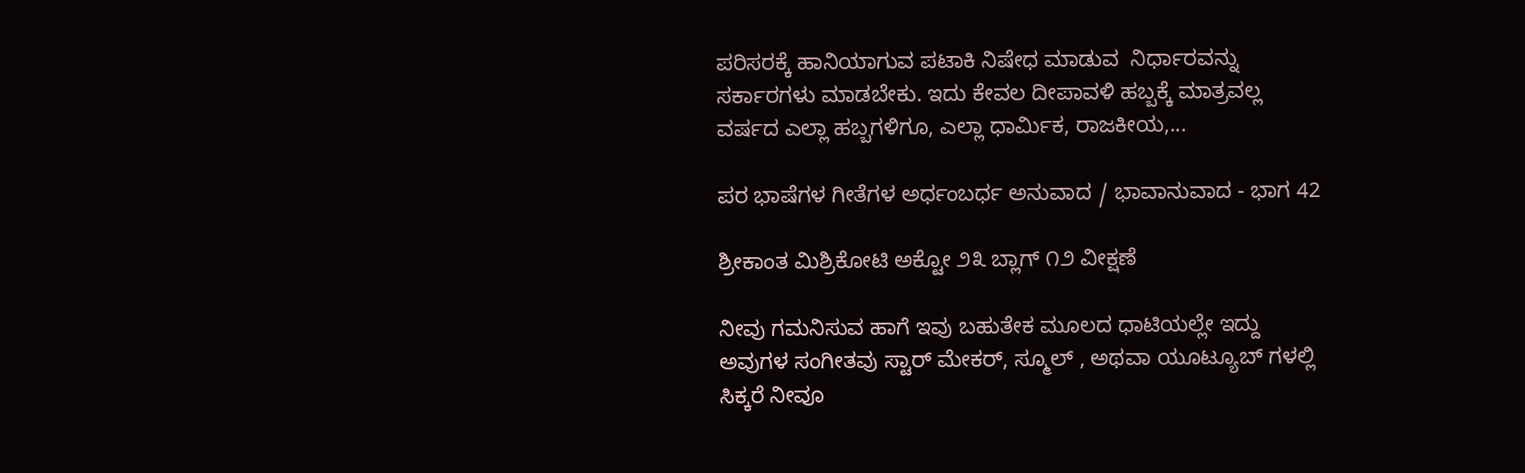ಪರಿಸರಕ್ಕೆ ಹಾನಿಯಾಗುವ ಪಟಾಕಿ ನಿಷೇಧ ಮಾಡುವ  ನಿರ್ಧಾರವನ್ನು ಸರ್ಕಾರಗಳು ಮಾಡಬೇಕು. ಇದು ಕೇವಲ ದೀಪಾವಳಿ ಹಬ್ಬಕ್ಕೆ ಮಾತ್ರವಲ್ಲ ವರ್ಷದ ಎಲ್ಲಾ ಹಬ್ಬಗಳಿಗೂ, ಎಲ್ಲಾ ಧಾರ್ಮಿಕ, ರಾಜಕೀಯ,...

ಪರ ಭಾಷೆಗಳ ಗೀತೆಗಳ ಅರ್ಧಂಬರ್ಧ ಅನುವಾದ / ಭಾವಾನುವಾದ - ಭಾಗ 42

ಶ್ರೀಕಾಂತ ಮಿಶ್ರಿಕೋಟಿ ಅಕ್ಟೋ ೨೩ ಬ್ಲಾಗ್ ೧೨ ವೀಕ್ಷಣೆ

ನೀವು ಗಮನಿಸುವ ಹಾಗೆ ಇವು ಬಹುತೇಕ ಮೂಲದ ಧಾಟಿಯಲ್ಲೇ ಇದ್ದು ಅವುಗಳ ಸಂಗೀತವು ಸ್ಟಾರ್ ಮೇಕರ್, ಸ್ಮೂಲ್ , ಅಥವಾ ಯೂಟ್ಯೂಬ್ ಗಳಲ್ಲಿ ಸಿಕ್ಕರೆ ನೀವೂ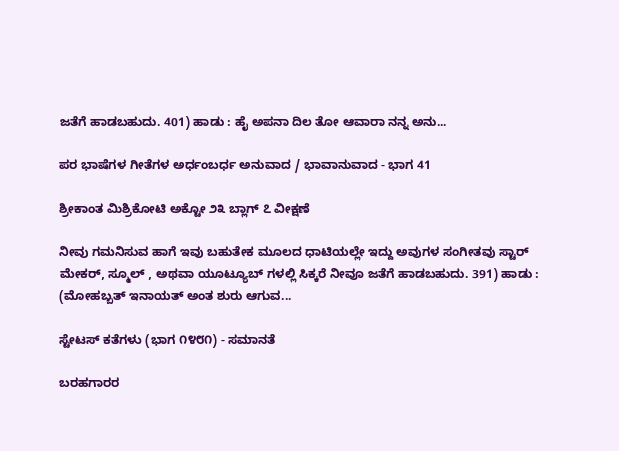ಜತೆಗೆ ಹಾಡಬಹುದು. 401) ಹಾಡು : ಹೈ ಅಪನಾ ದಿಲ ತೋ ಆವಾರಾ ನನ್ನ ಅನು...

ಪರ ಭಾಷೆಗಳ ಗೀತೆಗಳ ಅರ್ಧಂಬರ್ಧ ಅನುವಾದ / ಭಾವಾನುವಾದ - ಭಾಗ 41

ಶ್ರೀಕಾಂತ ಮಿಶ್ರಿಕೋಟಿ ಅಕ್ಟೋ ೨೩ ಬ್ಲಾಗ್ ೭ ವೀಕ್ಷಣೆ

ನೀವು ಗಮನಿಸುವ ಹಾಗೆ ಇವು ಬಹುತೇಕ ಮೂಲದ ಧಾಟಿಯಲ್ಲೇ ಇದ್ದು ಅವುಗಳ ಸಂಗೀತವು ಸ್ಟಾರ್ ಮೇಕರ್, ಸ್ಮೂಲ್ , ಅಥವಾ ಯೂಟ್ಯೂಬ್ ಗಳಲ್ಲಿ ಸಿಕ್ಕರೆ ನೀವೂ ಜತೆಗೆ ಹಾಡಬಹುದು. 391) ಹಾಡು : (ಮೋಹಬ್ಬತ್ ಇನಾಯತ್ ಅಂತ ಶುರು ಆಗುವ...

ಸ್ಟೇಟಸ್ ಕತೆಗಳು (ಭಾಗ ೧೪೮೧) - ಸಮಾನತೆ

ಬರಹಗಾರರ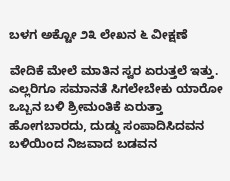ಬಳಗ ಅಕ್ಟೋ ೨೩ ಲೇಖನ ೬ ವೀಕ್ಷಣೆ

ವೇದಿಕೆ ಮೇಲೆ ಮಾತಿನ ಸ್ವರ ಏರುತ್ತಲೆ ಇತ್ತು. ಎಲ್ಲರಿಗೂ ಸಮಾನತೆ ಸಿಗಲೇಬೇಕು ಯಾರೋ ಒಬ್ಬನ ಬಳಿ ಶ್ರೀಮಂತಿಕೆ ಏರುತ್ತಾ ಹೋಗಬಾರದು, ದುಡ್ಡು ಸಂಪಾದಿಸಿದವನ ಬಳಿಯಿಂದ ನಿಜವಾದ ಬಡವನ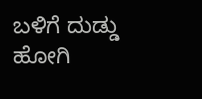ಬಳಿಗೆ ದುಡ್ಡು ಹೋಗಿ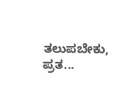ತಲುಪಬೇಕು, ಪ್ರತ...